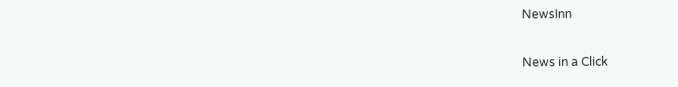NewsInn

News in a Click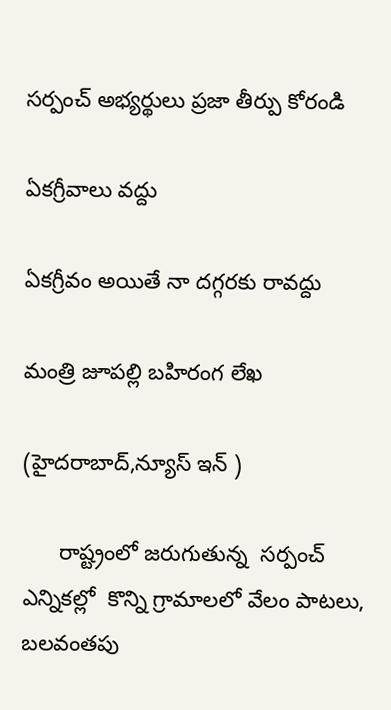స‌ర్పంచ్ అభ్య‌ర్థులు ప్ర‌జా తీర్పు కోరండి

ఏక‌గ్రీవాలు వ‌ద్దు

ఏక‌గ్రీవం అయితే నా ద‌గ్గ‌ర‌కు రావ‌ద్దు

మంత్రి జూప‌ల్లి బ‌హిరంగ లేఖ‌

(హైద‌రాబాద్,న్యూస్ ఇన్ )

      రాష్ట్రంలో జ‌రుగుతున్న  సర్పంచ్ ఎన్నికల్లో  కొన్ని గ్రామాలలో వేలం పాటలు, బలవంతపు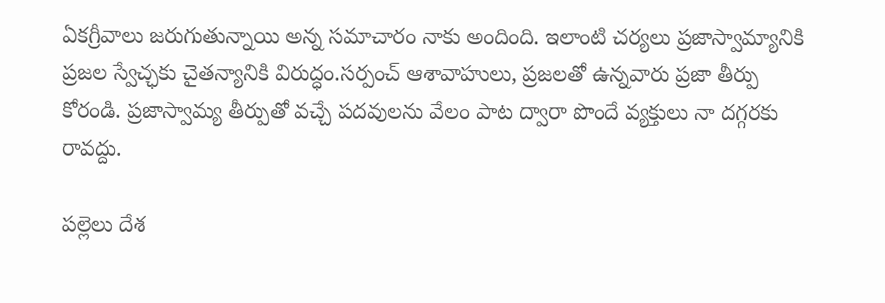ఏకగ్రీవాలు జరుగుతున్నాయి అన్న సమాచారం నాకు అందింది. ఇలాంటి చర్యలు ప్రజాస్వామ్యానికి ప్రజల స్వేచ్ఛకు చైతన్యానికి విరుద్ధం.సర్పంచ్ ఆశావాహులు, ప్రజలతో ఉన్నవారు ప్రజా తీర్పు కోరండి. ప్రజాస్వామ్య తీర్పుతో వచ్చే పదవులను వేలం పాట ద్వారా పొందే వ్యక్తులు నా దగ్గరకు రావద్దు.

పల్లెలు దేశ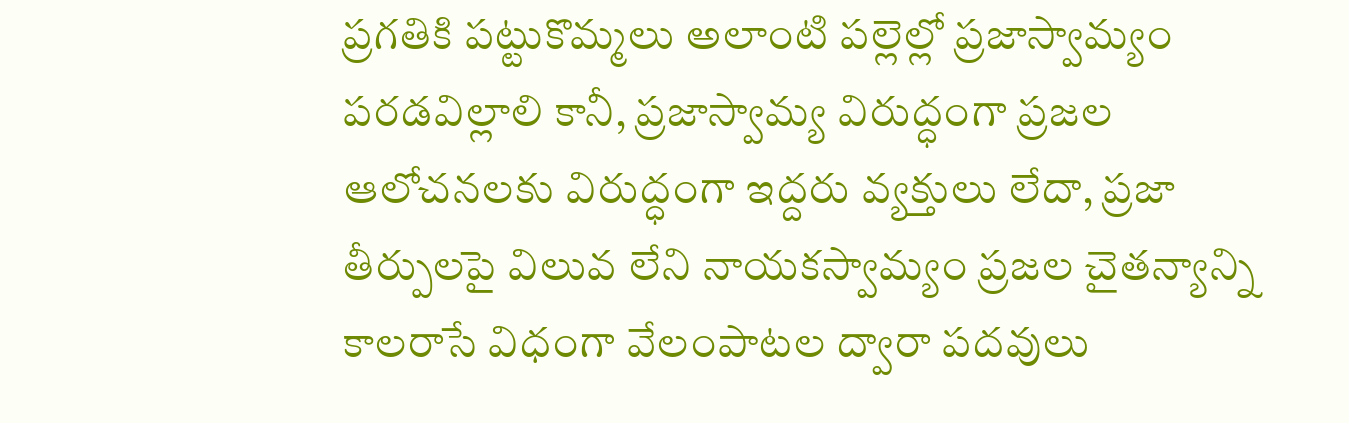ప్రగతికి పట్టుకొమ్మలు అలాంటి పల్లెల్లో ప్రజాస్వామ్యం పరడవిల్లాలి కానీ, ప్రజాస్వామ్య విరుద్ధంగా ప్రజల ఆలోచనలకు విరుద్ధంగా ఇద్దరు వ్యక్తులు లేదా, ప్రజా తీర్పులపై విలువ లేని నాయకస్వామ్యం ప్రజల చైతన్యాన్ని కాలరాసే విధంగా వేలంపాటల ద్వారా పదవులు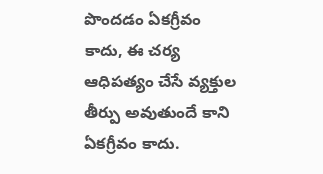పొందడం ఏకగ్రీవం కాదు, ఈ చర్య ఆధిపత్యం చేసే వ్యక్తుల తీర్పు అవుతుందే కాని ఏకగ్రీవం కాదు.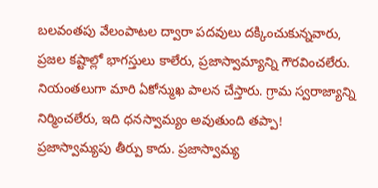బలవంతపు వేలంపాటల ద్వారా పదవులు దక్కించుకున్నవారు, ప్రజల కష్టాల్లో భాగస్తులు కాలేరు, ప్రజాస్వామ్యాన్ని గౌరవించలేరు. నియంతలుగా మారి ఏకోన్ముఖ పాలన చేస్తారు. గ్రామ స్వరాజ్యాన్ని నిర్మించలేరు, ఇది ధనస్వామ్యం అవుతుంది తప్పా! ప్రజాస్వామ్యపు తీర్పు కాదు. ప్రజాస్వామ్య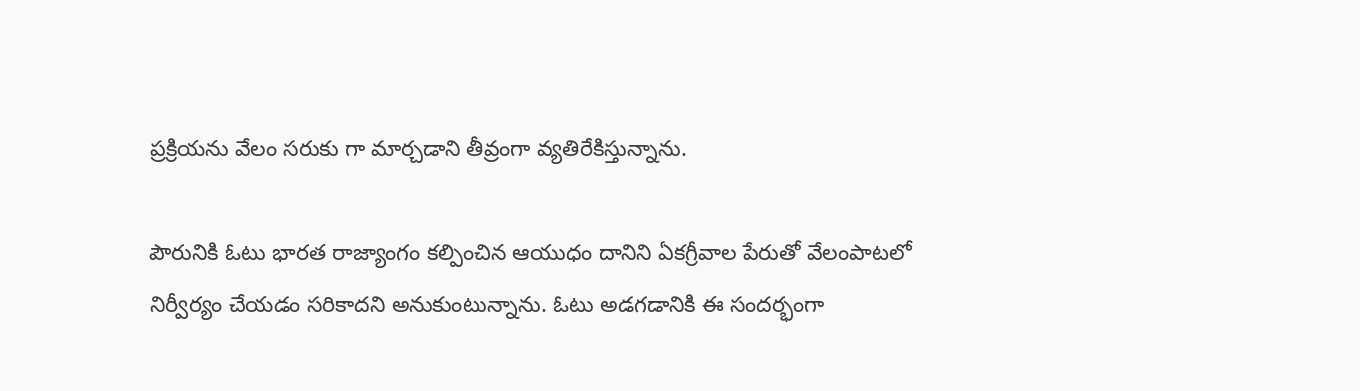ప్రక్రియను వేలం సరుకు గా మార్చడాని తీవ్రంగా వ్యతిరేకిస్తున్నాను.

పౌరునికి ఓటు భారత రాజ్యాంగం కల్పించిన ఆయుధం దానిని ఏకగ్రీవాల పేరుతో వేలంపాటలో నిర్వీర్యం చేయడం సరికాదని అనుకుంటున్నాను. ఓటు అడగడానికి ఈ సందర్భంగా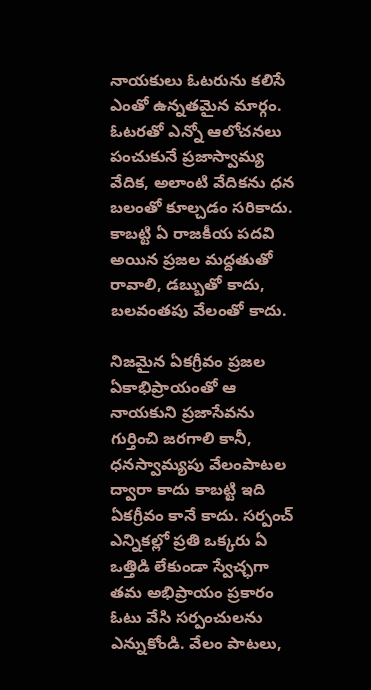నాయకులు ఓటరును కలిసే ఎంతో ఉన్నతమైన మార్గం. ఓటరతో ఎన్నో ఆలోచనలు పంచుకునే ప్రజాస్వామ్య వేదిక, అలాంటి వేదికను ధన బలంతో కూల్చడం సరికాదు. కాబట్టి ఏ రాజకీయ పదవి అయిన ప్రజల మద్దతుతో రావాలి, డబ్బుతో కాదు, బలవంతపు వేలంతో కాదు.

నిజమైన ఏకగ్రీవం ప్రజల ఏకాభిప్రాయంతో ఆ నాయకుని ప్రజాసేవను గుర్తించి జరగాలి కానీ, ధనస్వామ్యపు వేలంపాటల ద్వారా కాదు కాబట్టి ఇది ఏకగ్రీవం కానే కాదు. సర్పంచ్ ఎన్నికల్లో ప్రతి ఒక్కరు ఏ ఒత్తిడి లేకుండా స్వేచ్ఛగా తమ అభిప్రాయం ప్రకారం ఓటు వేసి సర్పంచులను ఎన్నుకోండి. వేలం పాటలు,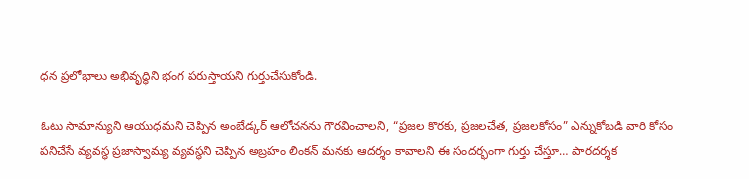ధన ప్రలోభాలు అభివృద్ధిని భంగ పరుస్తాయని గుర్తుచేసుకోండి.

ఓటు సామాన్యుని ఆయుధమని చెప్పిన అంబేడ్కర్ ఆలోచనను గౌరవించాలని, “ప్రజల కొరకు, ప్రజలచేత, ప్రజలకోసం” ఎన్నుకోబడి వారి కోసం పనిచేసే వ్యవస్థ ప్రజాస్వామ్య వ్యవస్థని చెప్పిన అబ్రహం లింకన్ మనకు ఆదర్శం కావాలని ఈ సందర్భంగా గుర్తు చేస్తూ… పారదర్శక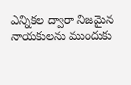ఎన్నికల ద్వారా నిజమైన నాయకులను ముందుకు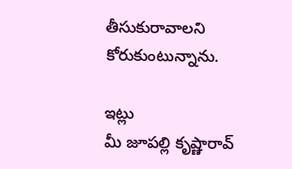తీసుకురావాలని కోరుకుంటున్నాను.

ఇట్లు
మీ జూప‌ల్లి కృష్ణారావ్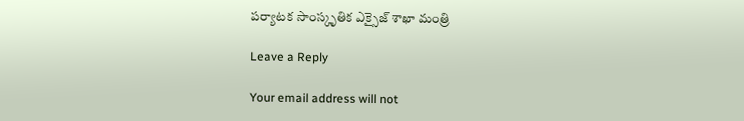ప‌ర్యాట‌క సాంస్కృతిక ఎక్సైజ్ శాఖా మంత్రి

Leave a Reply

Your email address will not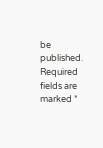be published. Required fields are marked *